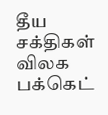தீய சக்திகள் விலக பக்கெட்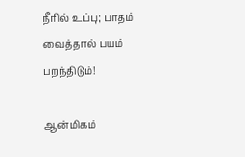நீரில் உப்பு; பாதம் வைத்தால் பயம் பறந்திடும்!

ஆன்மிகம்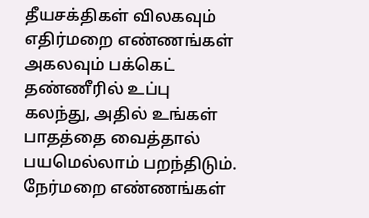தீயசக்திகள் விலகவும் எதிர்மறை எண்ணங்கள் அகலவும் பக்கெட் தண்ணீரில் உப்பு கலந்து, அதில் உங்கள் பாதத்தை வைத்தால் பயமெல்லாம் பறந்திடும். நேர்மறை எண்ணங்கள்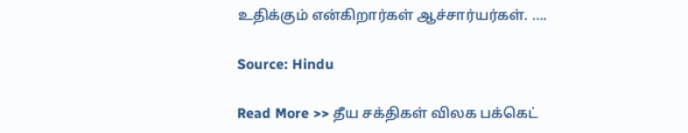உதிக்கும் என்கிறார்கள் ஆச்சார்யர்கள். ….

Source: Hindu

Read More >> தீய சக்திகள் விலக பக்கெட்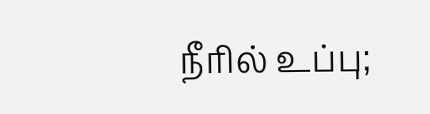நீரில் உப்பு;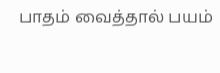பாதம் வைத்தால் பயம்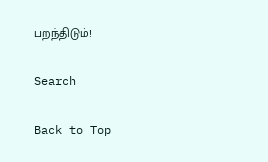பறந்திடும்!

Search

Back to Top